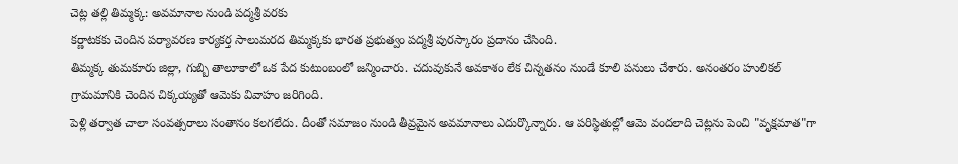చెట్ల తల్లి తిమ్మక్క: అవమానాల నుండి పద్మశ్రీ వరకు
కర్ణాటకకు చెందిన పర్యావరణ కార్యకర్త సాలుమరద తిమ్మక్కకు భారత ప్రభుత్వం పద్మశ్రీ పురస్కారం ప్రదానం చేసింది.
తిమ్మక్క తుమకూరు జిల్లా, గుబ్బి తాలూకాలో ఒక పేద కుటుంబంలో జన్మించారు. చదువుకునే అవకాశం లేక చిన్నతనం నుండే కూలి పనులు చేశారు. అనంతరం హులికల్ గ్రామమానికి చెందిన చిక్కయ్యతో ఆమెకు వివాహం జరిగింది.
పెళ్లి తర్వాత చాలా సంవత్సరాలు సంతానం కలగలేదు. దీంతో సమాజం నుండి తీవ్రమైన అవమానాలు ఎదుర్కొన్నారు. ఆ పరిస్థితుల్లో ఆమె వందలాది చెట్లను పెంచి "వృక్షమాత"గా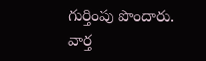గుర్తింపు పొందారు.
వార్త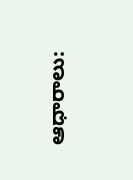ఆధారాలు: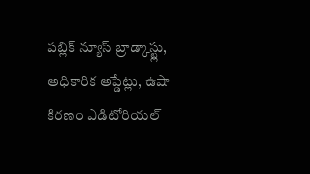పబ్లిక్ న్యూస్ బ్రాడ్కాస్ట్లు, అధికారిక అప్డేట్లు, ఉషా కిరణం ఎడిటోరియల్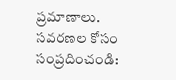ప్రమాణాలు.
సవరణల కోసం సంప్రదించండి: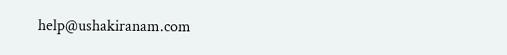help@ushakiranam.com